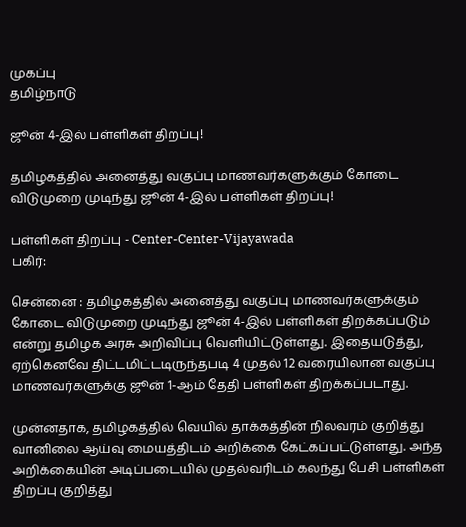முகப்பு
தமிழ்நாடு

ஜூன் 4-இல் பள்ளிகள் திறப்பு!

தமிழகத்தில் அனைத்து வகுப்பு மாணவர்களுக்கும் கோடை விடுமுறை முடிந்து ஜூன் 4-இல் பள்ளிகள் திறப்பு!

பள்ளிகள் திறப்பு - Center-Center-Vijayawada
பகிர்:

சென்னை : தமிழகத்தில் அனைத்து வகுப்பு மாணவர்களுக்கும் கோடை விடுமுறை முடிந்து ஜூன் 4-இல் பள்ளிகள் திறக்கப்படும் என்று தமிழக அரசு அறிவிப்பு வெளியிட்டுள்ளது. இதையடுத்து, ஏற்கெனவே திட்டமிட்டடிருந்தபடி 4 முதல் 12 வரையிலான வகுப்பு மாணவர்களுக்கு ஜூன் 1-ஆம் தேதி பள்ளிகள் திறக்கப்படாது.

முன்னதாக, தமிழகத்தில் வெயில் தாக்கத்தின் நிலவரம் குறித்து வானிலை ஆய்வு மையத்திடம் அறிக்கை கேட்கப்பட்டுள்ளது. அந்த அறிக்கையின் அடிப்படையில் முதல்வரிடம் கலந்து பேசி பள்ளிகள் திறப்பு குறித்து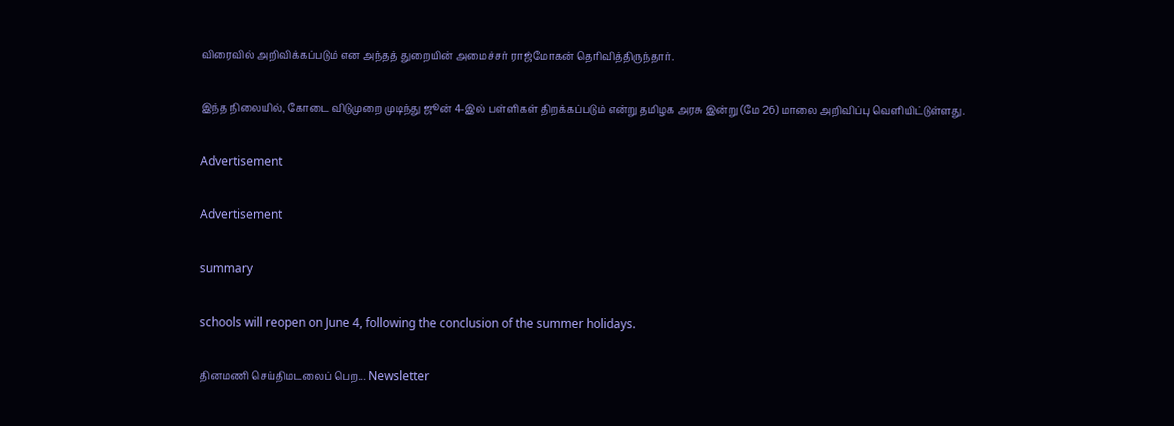விரைவில் அறிவிக்கப்படும் என அந்தத் துறையின் அமைச்சர் ராஜ்மோகன் தெரிவித்திருந்தார்.

இந்த நிலையில், கோடை விடுமுறை முடிந்து ஜூன் 4-இல் பள்ளிகள் திறக்கப்படும் என்று தமிழக அரசு இன்று (மே 26) மாலை அறிவிப்பு வெளியிட்டுள்ளது.

Advertisement

Advertisement

summary

schools will reopen on June 4, following the conclusion of the summer holidays.

தினமணி செய்திமடலைப் பெற... Newsletter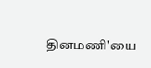தினமணி'யை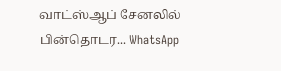வாட்ஸ்ஆப் சேனலில் பின்தொடர... WhatsApp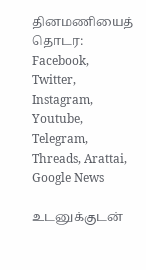தினமணியைத் தொடர: Facebook, Twitter, Instagram, Youtube, Telegram, Threads, Arattai, Google News

உடனுக்குடன்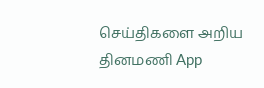செய்திகளை அறிய தினமணி App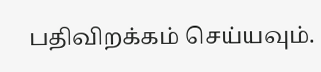பதிவிறக்கம் செய்யவும்.